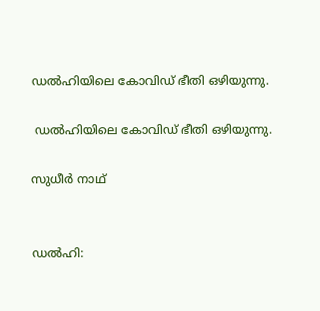ഡല്‍ഹിയിലെ കോവിഡ് ഭീതി ഒഴിയുന്നു.

 ഡല്‍ഹിയിലെ കോവിഡ് ഭീതി ഒഴിയുന്നു.

സുധീര്‍ നാഥ്


ഡല്‍ഹി: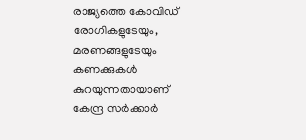രാജ്യത്തെ കോവിഡ് രോഗികളുടേയും, മരണങ്ങളുടേയും കണക്കുകള്‍ കുറയുന്നതായാണ് കേന്ദ്ര സര്‍ക്കാര്‍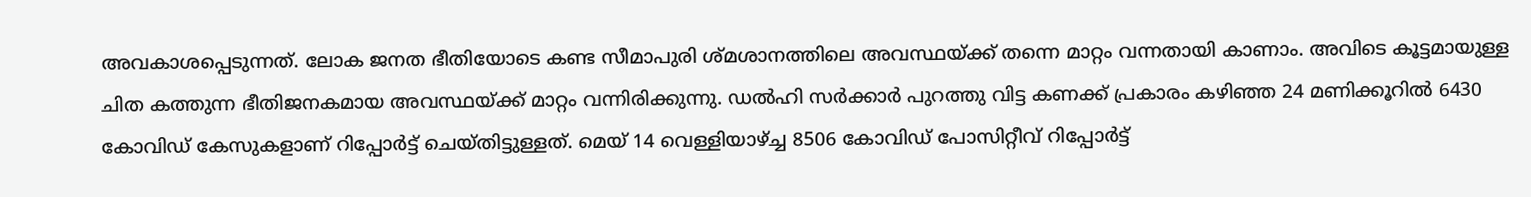അവകാശപ്പെടുന്നത്. ലോക ജനത ഭീതിയോടെ കണ്ട സീമാപുരി ശ്മശാനത്തിലെ അവസ്ഥയ്ക്ക് തന്നെ മാറ്റം വന്നതായി കാണാം. അവിടെ കൂട്ടമായുള്ള ചിത കത്തുന്ന ഭീതിജനകമായ അവസ്ഥയ്ക്ക് മാറ്റം വന്നിരിക്കുന്നു. ഡല്‍ഹി സര്‍ക്കാര്‍ പുറത്തു വിട്ട കണക്ക് പ്രകാരം കഴിഞ്ഞ 24 മണിക്കൂറില്‍ 6430 കോവിഡ് കേസുകളാണ് റിപ്പോര്‍ട്ട് ചെയ്തിട്ടുള്ളത്. മെയ് 14 വെള്ളിയാഴ്ച്ച 8506 കോവിഡ് പോസിറ്റീവ് റിപ്പോര്‍ട്ട്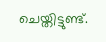ചെയ്തിട്ടുണ്ട്.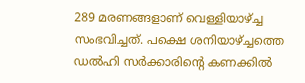289 മരണങ്ങളാണ് വെള്ളിയാഴ്ച്ച സംഭവിച്ചത്. പക്ഷെ ശനിയാഴ്ച്ചത്തെ ഡല്‍ഹി സര്‍ക്കാരിന്‍റെ കണക്കില്‍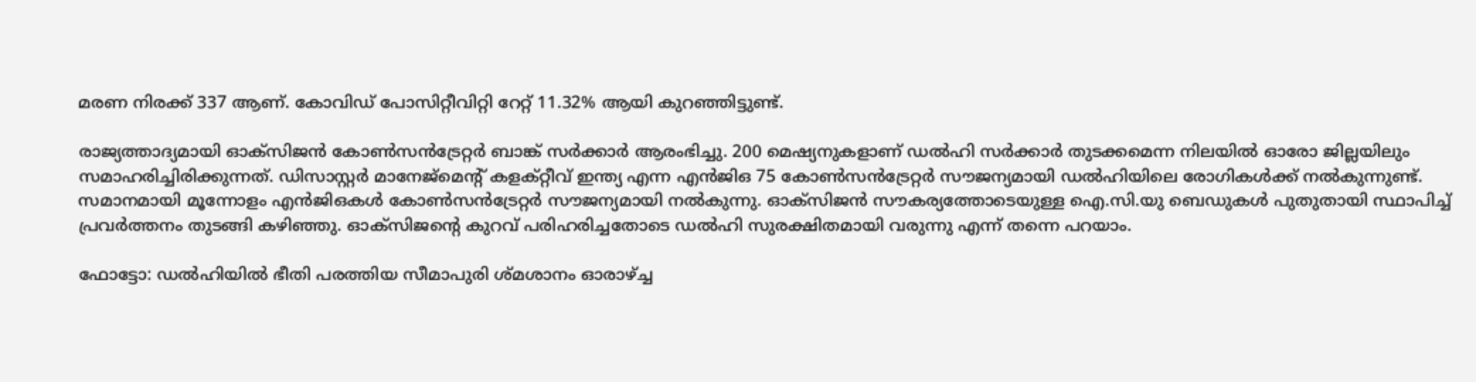മരണ നിരക്ക് 337 ആണ്. കോവിഡ് പോസിറ്റീവിറ്റി റേറ്റ് 11.32% ആയി കുറഞ്ഞിട്ടുണ്ട്.

രാജ്യത്താദ്യമായി ഓക്സിജന്‍ കോണ്‍സന്‍ട്രേറ്റര്‍ ബാങ്ക് സര്‍ക്കാര്‍ ആരംഭിച്ചു. 200 മെഷ്യനുകളാണ് ഡല്‍ഹി സര്‍ക്കാര്‍ തുടക്കമെന്ന നിലയില്‍ ഓരോ ജില്ലയിലും സമാഹരിച്ചിരിക്കുന്നത്. ഡിസാസ്റ്റര്‍ മാനേജ്മെന്‍റ് കളക്റ്റീവ് ഇന്ത്യ എന്ന എന്‍ജിഒ 75 കോണ്‍സന്‍ട്രേറ്റര്‍ സൗജന്യമായി ഡല്‍ഹിയിലെ രോഗികള്‍ക്ക് നല്‍കുന്നുണ്ട്. സമാനമായി മൂന്നോളം എന്‍ജിഒകള്‍ കോണ്‍സന്‍ട്രേറ്റര്‍ സൗജന്യമായി നല്‍കുന്നു. ഓക്സിജന്‍ സൗകര്യത്തോടെയുള്ള ഐ.സി.യു ബെഡുകള്‍ പുതുതായി സ്ഥാപിച്ച് പ്രവര്‍ത്തനം തുടങ്ങി കഴിഞ്ഞു. ഓക്സിജന്‍റെ കുറവ് പരിഹരിച്ചതോടെ ഡല്‍ഹി സുരക്ഷിതമായി വരുന്നു എന്ന് തന്നെ പറയാം.

ഫോട്ടോ: ഡല്‍ഹിയില്‍ ഭീതി പരത്തിയ സീമാപുരി ശ്മശാനം ഓരാഴ്ച്ച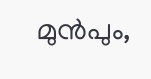മുന്‍പും,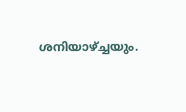ശനിയാഴ്ച്ചയും.